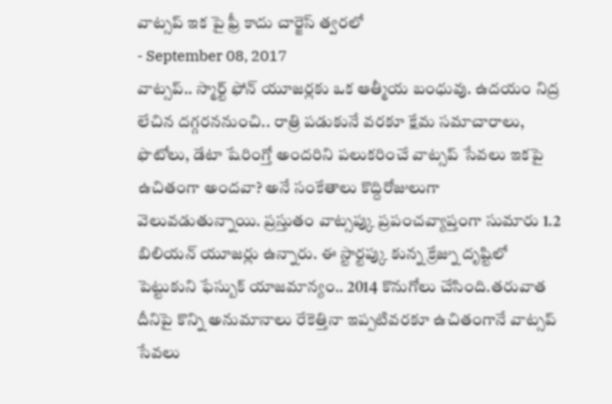వాట్సప్ ఇక పై ఫ్రీ కాదు చార్జెస్ త్వరలో
- September 08, 2017
వాట్సప్.. స్మార్ట్ ఫోన్ యూజర్లకు ఒక ఆత్మీయ బంధువు. ఉదయం నిద్ర లేచిన దగ్గరననుంచి.. రాత్రి పడుకునే వరకూ క్షేమ సమాచారాలు, ఫొటోలు, డేటా షేరింగ్తో అందరిని పలుకరించే వాట్సప్ సేవలు ఇకపై ఉచితంగా అందవా? అనే సంకేతాలు కొద్దిరోజులుగా వెలువడుతున్నాయి. ప్రస్తుతం వాట్సప్కు ప్రపంచవ్యాప్తంగా సుమారు 1.2 బిలియన్ యూజర్లు ఉన్నారు. ఈ స్టార్టప్కు కున్న క్రేజ్ను దృష్టిలో పెట్టుకుని ఫేస్బుక్ యాజమాన్యం.. 2014 కొనుగోలు చేసింది.తరువాత దీనిపై కొన్ని అనుమానాలు రేకెత్తినా ఇప్పటివరకూ ఉచితంగానే వాట్సప్ సేవలు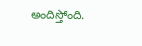అందిస్తోంది.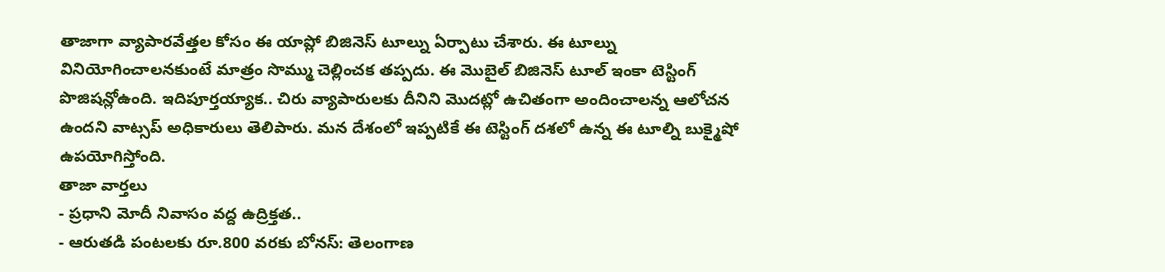తాజాగా వ్యాపారవేత్తల కోసం ఈ యాప్లో బిజినెస్ టూల్ను ఏర్పాటు చేశారు. ఈ టూల్ను వినియోగించాలనకుంటే మాత్రం సొమ్ము చెల్లించక తప్పదు. ఈ మొబైల్ బిజినెస్ టూల్ ఇంకా టెస్టింగ్ పొజిషన్లోఉంది. ఇదిపూర్తయ్యాక.. చిరు వ్యాపారులకు దీనిని మొదట్లో ఉచితంగా అందించాలన్న ఆలోచన ఉందని వాట్సప్ అధికారులు తెలిపారు. మన దేశంలో ఇప్పటికే ఈ టెస్టింగ్ దశలో ఉన్న ఈ టూల్ని బుక్మైషో ఉపయోగిస్తోంది.
తాజా వార్తలు
- ప్రధాని మోదీ నివాసం వద్ద ఉద్రిక్తత..
- ఆరుతడి పంటలకు రూ.800 వరకు బోనస్: తెలంగాణ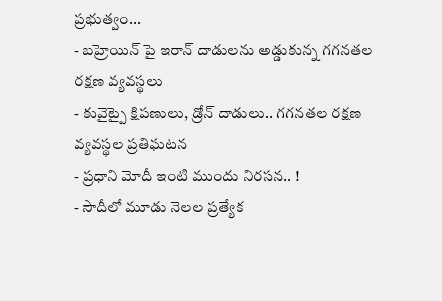ప్రభుత్వం...
- బహ్రెయిన్ పై ఇరాన్ దాడులను అడ్డుకున్న గగనతల రక్షణ వ్యవస్థలు
- కువైట్పై క్షిపణులు, డ్రోన్ దాడులు.. గగనతల రక్షణ వ్యవస్థల ప్రతిఘటన
- ప్రధాని మోదీ ఇంటి ముందు నిరసన.. !
- సౌదీలో మూడు నెలల ప్రత్యేక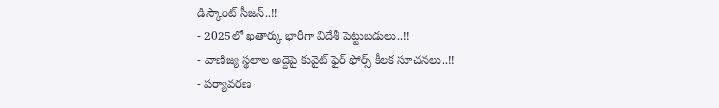డిస్కౌంట్ సీజన్..!!
- 2025లో ఖతార్కు భారీగా విదేశీ పెట్టుబడులు..!!
- వాణిజ్య స్థలాల అద్దెపై కువైట్ ఫైర్ ఫోర్స్ కీలక సూచనలు..!!
- పర్యావరణ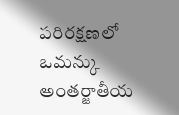పరిరక్షణలో ఒమన్కు అంతర్జాతీయ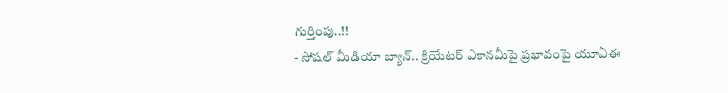గుర్తింపు..!!
- సోషల్ మీడియా బ్యాన్.. క్రియేటర్ ఎకానమీపై ప్రభావంపై యూఏఈ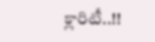క్లారిటీ..!!